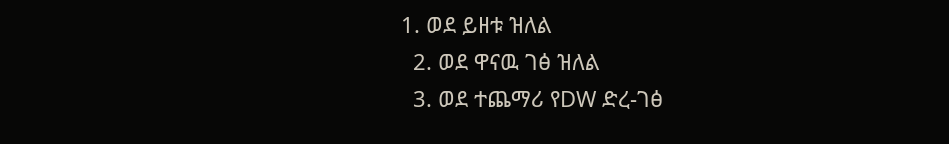1. ወደ ይዘቱ ዝለል
  2. ወደ ዋናዉ ገፅ ዝለል
  3. ወደ ተጨማሪ የDW ድረ-ገፅ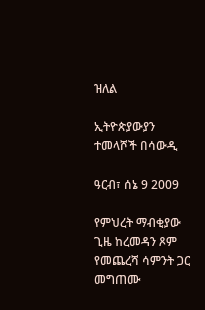ዝለል

ኢትዮጵያውያን ተመላሾች በሳውዲ

ዓርብ፣ ሰኔ 9 2009

የምህረት ማብቂያው ጊዜ ከረመዳን ጾም የመጨረሻ ሳምንት ጋር መግጠሙ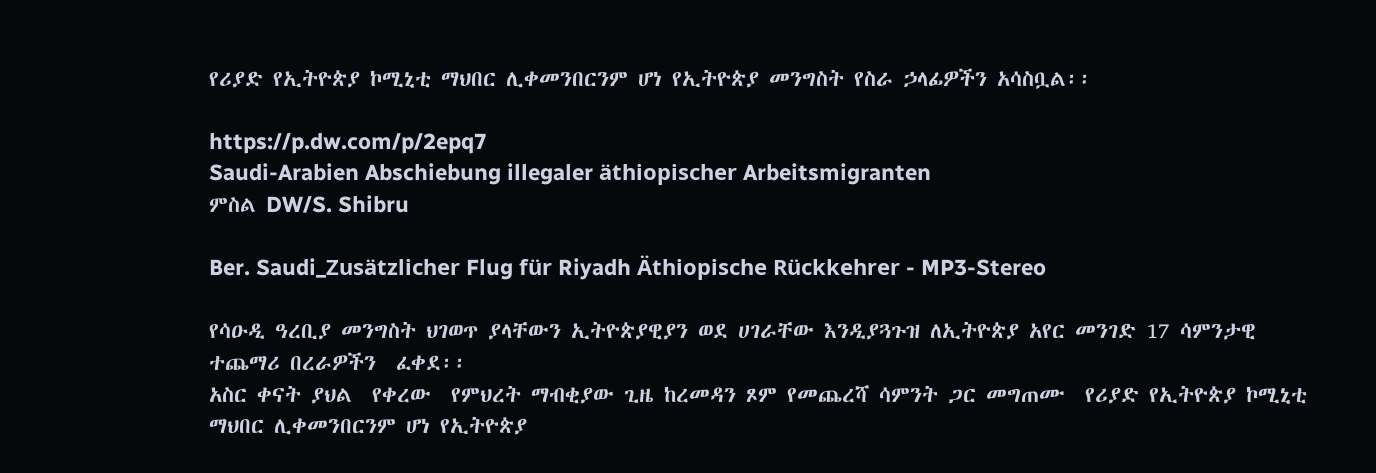የሪያድ የኢትዮጵያ ኮሚኒቲ ማህበር ሊቀመንበርንም ሆነ የኢትዮጵያ መንግስት የስራ ኃላፊዎችን አሳስቧል፡፡

https://p.dw.com/p/2epq7
Saudi-Arabien Abschiebung illegaler äthiopischer Arbeitsmigranten
ምስል DW/S. Shibru

Ber. Saudi_Zusätzlicher Flug für Riyadh Äthiopische Rückkehrer - MP3-Stereo

የሳዑዲ ዓረቢያ መንግስት ህገወጥ ያላቸውን ኢትዮጵያዊያን ወደ ሀገራቸው እንዲያጓጉዝ ለኢትዮጵያ አየር መንገድ 17 ሳምንታዊ ተጨማሪ በረራዎችን  ፈቀደ፡፡
አስር ቀናት ያህል  የቀረው  የምህረት ማብቂያው ጊዜ ከረመዳን ጾም የመጨረሻ ሳምንት ጋር መግጠሙ  የሪያድ የኢትዮጵያ ኮሚኒቲ ማህበር ሊቀመንበርንም ሆነ የኢትዮጵያ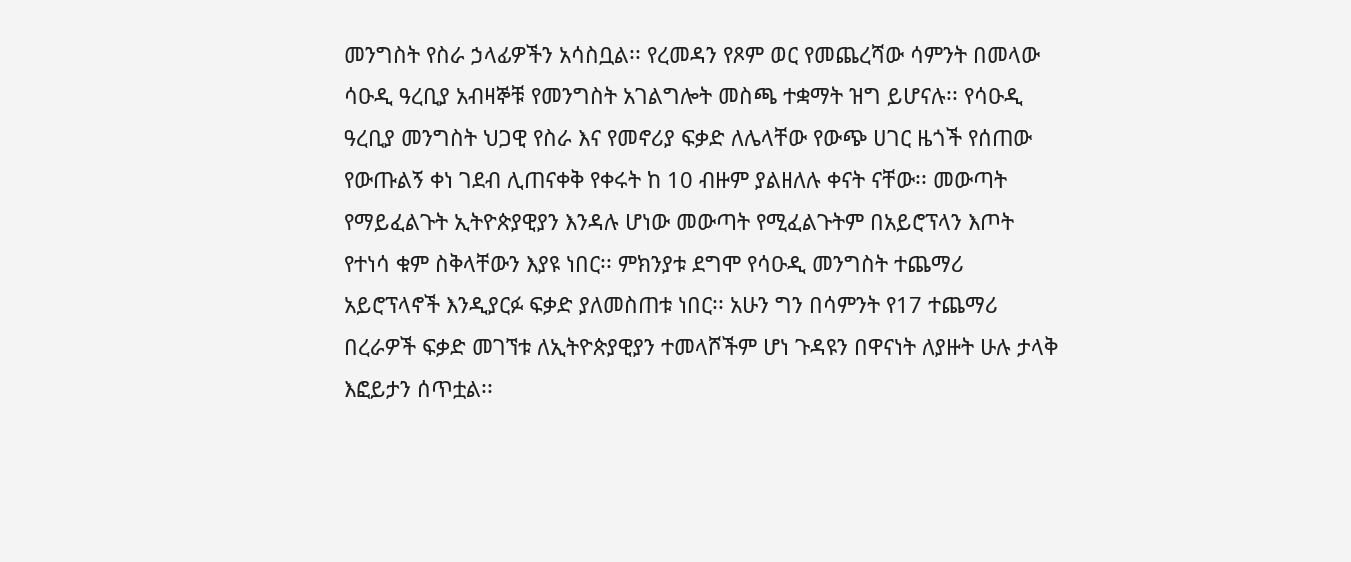መንግስት የስራ ኃላፊዎችን አሳስቧል፡፡ የረመዳን የጾም ወር የመጨረሻው ሳምንት በመላው ሳዑዲ ዓረቢያ አብዛኞቹ የመንግስት አገልግሎት መስጫ ተቋማት ዝግ ይሆናሉ፡፡ የሳዑዲ ዓረቢያ መንግስት ህጋዊ የስራ እና የመኖሪያ ፍቃድ ለሌላቸው የውጭ ሀገር ዜጎች የሰጠው የውጡልኝ ቀነ ገደብ ሊጠናቀቅ የቀሩት ከ 10 ብዙም ያልዘለሉ ቀናት ናቸው፡፡ መውጣት የማይፈልጉት ኢትዮጵያዊያን እንዳሉ ሆነው መውጣት የሚፈልጉትም በአይሮፕላን እጦት የተነሳ ቁም ስቅላቸውን እያዩ ነበር፡፡ ምክንያቱ ደግሞ የሳዑዲ መንግስት ተጨማሪ አይሮፕላኖች እንዲያርፉ ፍቃድ ያለመስጠቱ ነበር፡፡ አሁን ግን በሳምንት የ17 ተጨማሪ በረራዎች ፍቃድ መገኘቱ ለኢትዮጵያዊያን ተመላሾችም ሆነ ጉዳዩን በዋናነት ለያዙት ሁሉ ታላቅ እፎይታን ሰጥቷል፡፡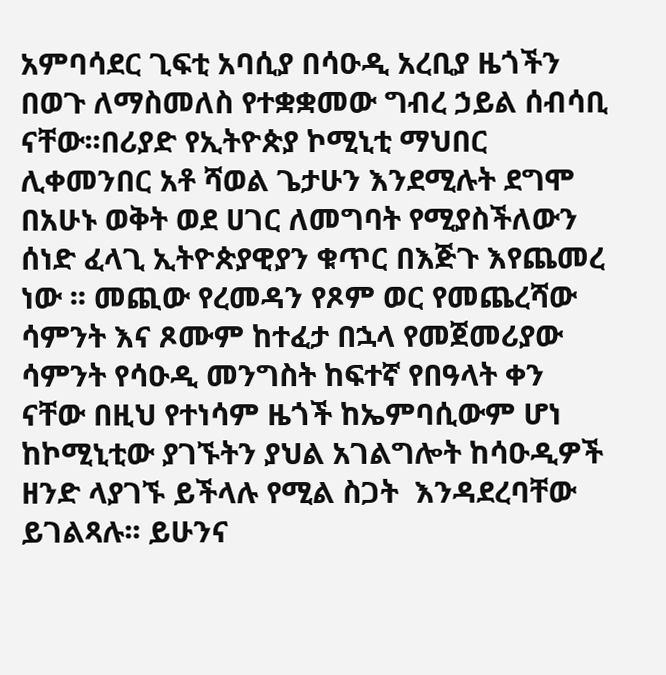አምባሳደር ጊፍቲ አባሲያ በሳዑዲ አረቢያ ዜጎችን በወጉ ለማስመለስ የተቋቋመው ግብረ ኃይል ሰብሳቢ ናቸው፡፡በሪያድ የኢትዮጵያ ኮሚኒቲ ማህበር ሊቀመንበር አቶ ሻወል ጌታሁን እንደሚሉት ደግሞ በአሁኑ ወቅት ወደ ሀገር ለመግባት የሚያስችለውን ሰነድ ፈላጊ ኢትዮጵያዊያን ቁጥር በእጅጉ እየጨመረ ነው ፡፡ መጪው የረመዳን የጾም ወር የመጨረሻው ሳምንት እና ጾሙም ከተፈታ በኋላ የመጀመሪያው ሳምንት የሳዑዲ መንግስት ከፍተኛ የበዓላት ቀን ናቸው በዚህ የተነሳም ዜጎች ከኤምባሲውም ሆነ ከኮሚኒቲው ያገኙትን ያህል አገልግሎት ከሳዑዲዎች ዘንድ ላያገኙ ይችላሉ የሚል ስጋት  እንዳደረባቸው ይገልጻሉ፡፡ ይሁንና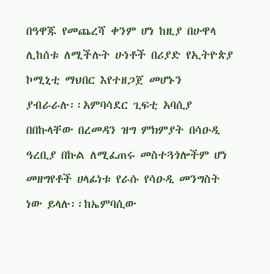በዓዋጁ የመጨረሻ ቀንም ሆነ ከዚያ በሁዋላ ሊከሰቱ ለሚችሉት ሁነቶች በሪያድ የኢትዮጵያ ኮሚኒቲ ማህበር እየተዘጋጀ መሆኑን ያብራራሉ፡፡አምባሳደር ጊፍቲ አባሲያ በበኩላቸው በረመዳን ዝግ ምክምያት በሳዑዲ ዓረቢያ በኩል ለሚፈጠሩ መስተጓጎሎችም ሆነ መዘግየቶች ሀላፊነቱ የራሱ የሳዑዲ መንግስት ነው ይላሉ፡፡ከኤምባሲው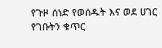የጉዞ ሰነድ የወሰዱት እና ወደ ሀገር የገቡትን ቁጥር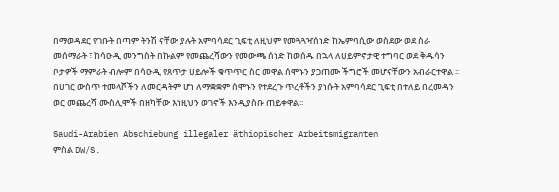በማወዳደር የገቡት በጣም ትንሽ ናቸው ያሉት አምባሳደር ጊፍቲ ለዚህም የመጓጓዣሰነድ ከኤምባሲው ወስደው ወደ ስራ መሰማራት ፣ ከሳዑዲ መንግስት በኩልም የመጨረሻውን የመውጫ ሰነድ ከወሰዱ በኋላ ለሀይምኖታዊ ተግባር ወደ ቅዱሳን ቦታዎች ማምራት ብሎም በሳዑዲ የጸጥታ ሀይሎች ቁጥጥር ስር መዋል ሰሞኑን ያጋጠሙ ችግሮች መሆናቸውን አብራርተዋል ፡፡ በሀገር ውስጥ ተመላሾችን ለመርዳትም ሆነ ለማቋቋም ሰሞኑን የተደረጉ ጥረቶችን ያነሱት አምባሳደር ጊፍቲ በተለይ በረመዳን ወር መጨረሻ ሙስሊሞች በዘካቸው እነዚህን ወገኖች እንዲያስቡ ጠይቀዋል፡፡

Saudi-Arabien Abschiebung illegaler äthiopischer Arbeitsmigranten
ምስል DW/S.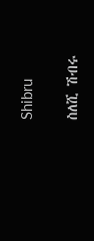Shibru

ስለሺ ሽብሩ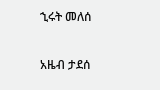ኂሩት መለሰ

አዜብ ታደሰ